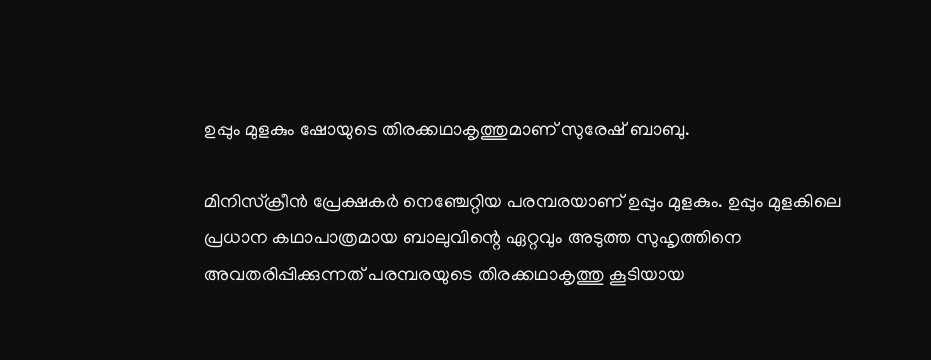ഉപ്പും മുളകും ഷോയുടെ തിരക്കഥാകൃത്തുമാണ് സുരേഷ് ബാബു.

മിനിസ്ക്രീൻ പ്രേക്ഷകർ നെഞ്ചേറ്റിയ പരമ്പരയാണ് ഉപ്പും മുളകും. ഉപ്പും മുളകിലെ പ്രധാന കഥാപാത്രമായ ബാലുവിന്റെ ഏറ്റവും അടുത്ത സുഹൃത്തിനെ അവതരിപ്പിക്കുന്നത് പരമ്പരയുടെ തിരക്കഥാകൃത്തു കൂടിയായ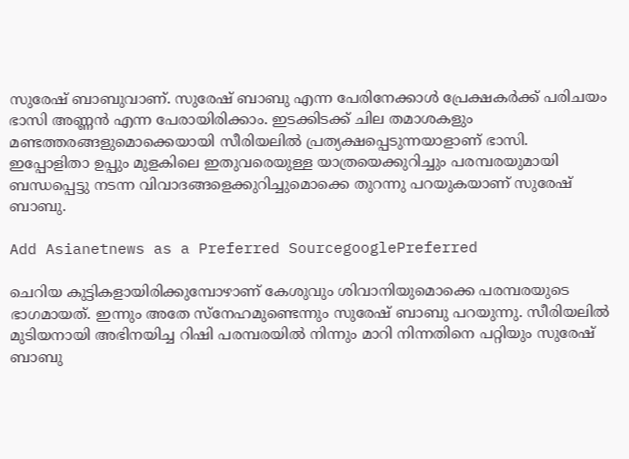സുരേഷ് ബാബുവാണ്. സുരേഷ് ബാബു എന്ന പേരിനേക്കാൾ പ്രേക്ഷകർക്ക് പരിചയം ഭാസി അണ്ണൻ എന്ന പേരായിരിക്കാം. ഇടക്കിടക്ക് ചില തമാശകളും മണ്ടത്തരങ്ങളുമൊക്കെയായി സീരിയലിൽ പ്രത്യക്ഷപ്പെടുന്നയാളാണ് ഭാസി. ഇപ്പോളിതാ ഉപ്പും മുളകിലെ ഇതുവരെയുള്ള യാത്രയെക്കുറിച്ചും പരമ്പരയുമായി ബന്ധപ്പെട്ടു നടന്ന വിവാദങ്ങളെക്കുറിച്ചുമൊക്കെ തുറന്നു പറയുകയാണ് സുരേഷ് ബാബു.

Add Asianetnews as a Preferred SourcegooglePreferred

ചെറിയ കുട്ടികളായിരിക്കുമ്പോഴാണ് കേശുവും ശിവാനിയുമൊക്കെ പരമ്പരയുടെ ഭാഗമായത്. ഇന്നും അതേ സ്‌നേഹമുണ്ടെന്നും സുരേഷ് ബാബു പറയുന്നു. സീരിയലിൽ മുടിയനായി അഭിനയിച്ച റിഷി പരമ്പരയില്‍ നിന്നും മാറി നിന്നതിനെ പറ്റിയും സുരേഷ് ബാബു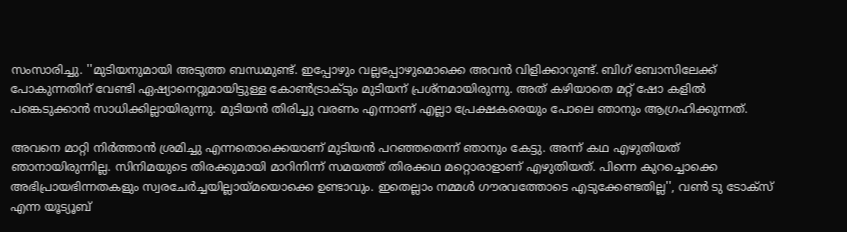സംസാരിച്ചു. ''മുടിയനുമായി അടുത്ത ബന്ധമുണ്ട്. ഇപ്പോഴും വല്ലപ്പോഴുമൊക്കെ അവന്‍ വിളിക്കാറുണ്ട്. ബിഗ് ബോസിലേക്ക് പോകുന്നതിന് വേണ്ടി ഏഷ്യാനെറ്റുമായിട്ടുള്ള കോണ്‍ട്രാക്ടും മുടിയന് പ്രശ്‌നമായിരുന്നു. അത് കഴിയാതെ മറ്റ് ഷോ കളില്‍ പങ്കെടുക്കാന്‍ സാധിക്കില്ലായിരുന്നു. മുടിയൻ തിരിച്ചു വരണം എന്നാണ് എല്ലാ പ്രേക്ഷകരെയും പോലെ ഞാനും ആഗ്രഹിക്കുന്നത്.

അവനെ മാറ്റി നിര്‍ത്താന്‍ ശ്രമിച്ചു എന്നതൊക്കെയാണ് മുടിയന്‍ പറഞ്ഞതെന്ന് ഞാനും കേട്ടു. അന്ന് കഥ എഴുതിയത് ഞാനായിരുന്നില്ല. സിനിമയുടെ തിരക്കുമായി മാറിനിന്ന് സമയത്ത് തിരക്കഥ മറ്റൊരാളാണ് എഴുതിയത്. പിന്നെ കുറച്ചൊക്കെ അഭിപ്രായഭിന്നതകളും സ്വരചേര്‍ച്ചയില്ലായ്മയൊക്കെ ഉണ്ടാവും. ഇതെല്ലാം നമ്മള്‍ ഗൗരവത്തോടെ എടുക്കേണ്ടതില്ല'', വൺ ടു ടോക്സ് എന്ന യൂട്യൂബ്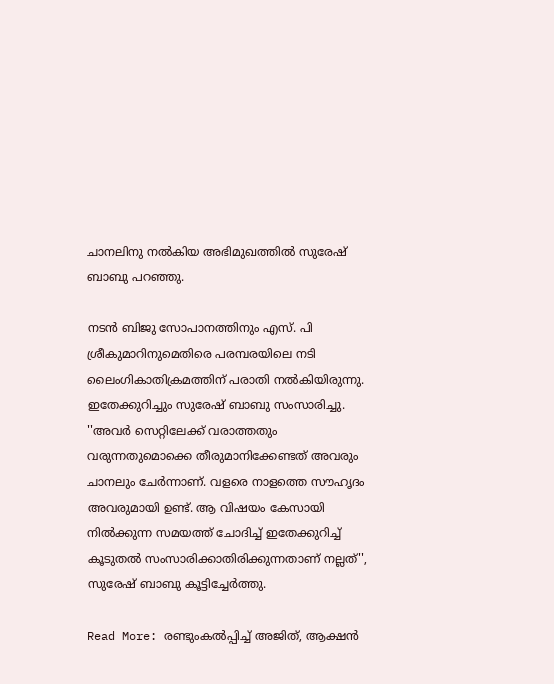ചാനലിനു നൽകിയ അഭിമുഖത്തിൽ സുരേഷ് ബാബു പറഞ്ഞു.

നടന്‍ ബിജു സോപാനത്തിനും എസ്. പി ശ്രീകുമാറിനുമെതിരെ പരമ്പരയിലെ നടി ലൈംഗികാതിക്രമത്തിന് പരാതി നൽകിയിരുന്നു. ഇതേക്കുറിച്ചും സുരേഷ് ബാബു സംസാരിച്ചു. ''അവര്‍ സെറ്റിലേക്ക് വരാത്തതും വരുന്നതുമൊക്കെ തീരുമാനിക്കേണ്ടത് അവരും ചാനലും ചേർന്നാണ്. വളരെ നാളത്തെ സൗഹൃദം അവരുമായി ഉണ്ട്. ആ വിഷയം കേസായി നില്‍ക്കുന്ന സമയത്ത് ചോദിച്ച് ഇതേക്കുറിച്ച് കൂടുതൽ സംസാരിക്കാതിരിക്കുന്നതാണ് നല്ലത്'', സുരേഷ് ബാബു കൂട്ടിച്ചേർത്തു.

Read More: രണ്ടുംകല്‍പ്പിച്ച് അജിത്, ആക്ഷൻ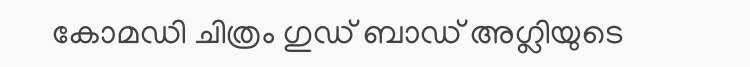കോമഡി ചിത്രം ഗുഡ് ബാഡ് അഗ്ലിയുടെ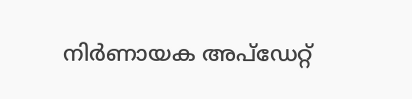നിര്‍ണായക അപ്‍ഡേറ്റ്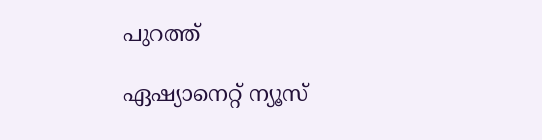പുറത്ത്

ഏഷ്യാനെറ്റ് ന്യൂസ്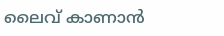ലൈവ് കാണാന്‍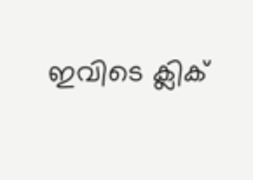ഇവിടെ ക്ലിക്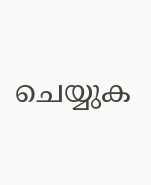ചെയ്യുക